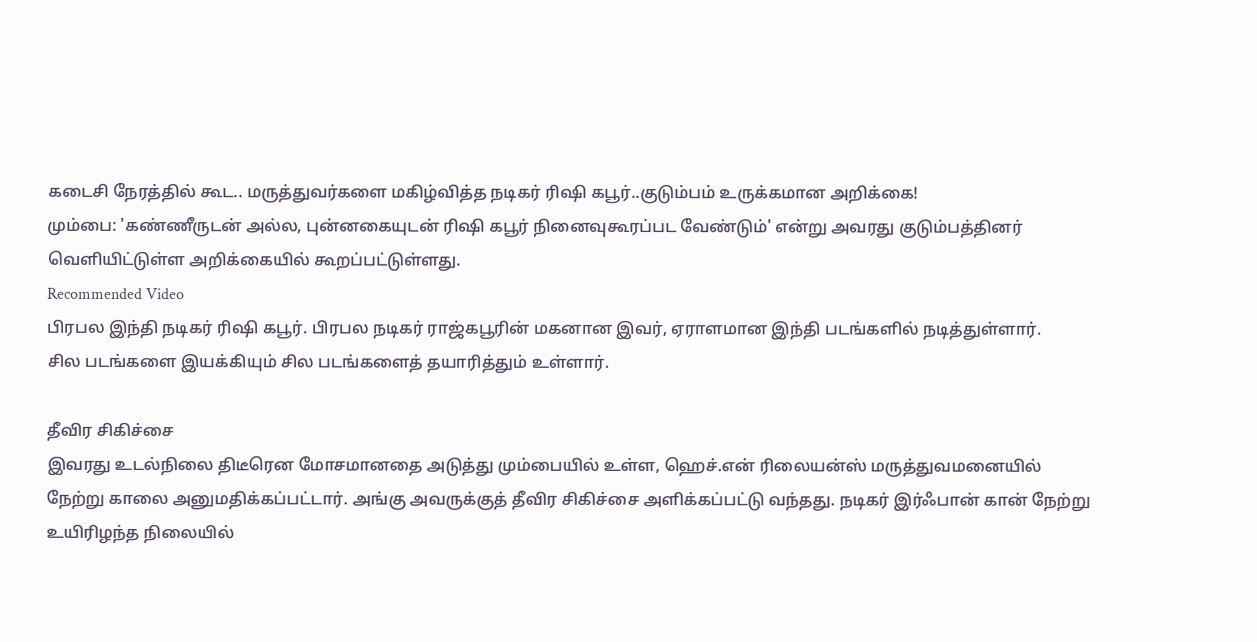கடைசி நேரத்தில் கூட.. மருத்துவர்களை மகிழ்வித்த நடிகர் ரிஷி கபூர்..குடும்பம் உருக்கமான அறிக்கை!
மும்பை: 'கண்ணீருடன் அல்ல, புன்னகையுடன் ரிஷி கபூர் நினைவுகூரப்பட வேண்டும்' என்று அவரது குடும்பத்தினர் வெளியிட்டுள்ள அறிக்கையில் கூறப்பட்டுள்ளது.
Recommended Video
பிரபல இந்தி நடிகர் ரிஷி கபூர். பிரபல நடிகர் ராஜ்கபூரின் மகனான இவர், ஏராளமான இந்தி படங்களில் நடித்துள்ளார்.
சில படங்களை இயக்கியும் சில படங்களைத் தயாரித்தும் உள்ளார்.

தீவிர சிகிச்சை
இவரது உடல்நிலை திடீரென மோசமானதை அடுத்து மும்பையில் உள்ள, ஹெச்.என் ரிலையன்ஸ் மருத்துவமனையில் நேற்று காலை அனுமதிக்கப்பட்டார். அங்கு அவருக்குத் தீவிர சிகிச்சை அளிக்கப்பட்டு வந்தது. நடிகர் இர்ஃபான் கான் நேற்று உயிரிழந்த நிலையில்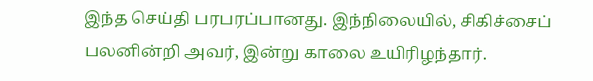இந்த செய்தி பரபரப்பானது. இந்நிலையில், சிகிச்சைப் பலனின்றி அவர், இன்று காலை உயிரிழந்தார்.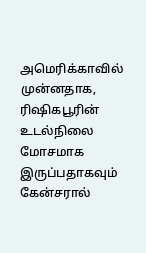அமெரிக்காவில்
முன்னதாக, ரிஷிகபூரின் உடல்நிலை மோசமாக இருப்பதாகவும் கேன்சரால்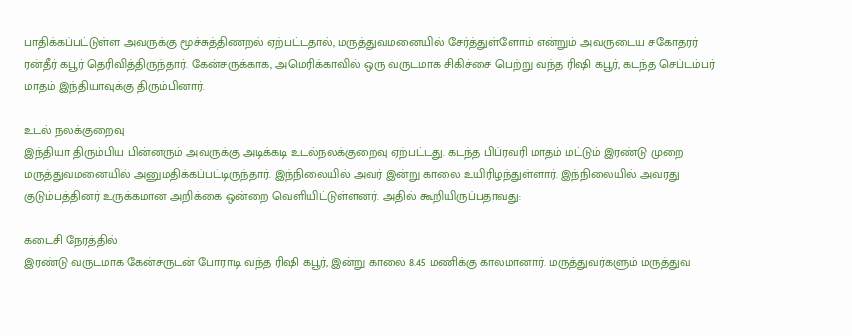பாதிக்கப்பட்டுள்ள அவருக்கு மூச்சுத்திணறல் ஏற்பட்டதால், மருத்துவமனையில் சேர்த்துள்ளோம் என்றும் அவருடைய சகோதரர் ரன்தீர் கபூர் தெரிவித்திருந்தார். கேன்சருக்காக, அமெரிக்காவில் ஒரு வருடமாக சிகிச்சை பெற்று வந்த ரிஷி கபூர், கடந்த செப்டம்பர் மாதம் இந்தியாவுக்கு திரும்பினார்.

உடல் நலக்குறைவு
இந்தியா திரும்பிய பின்னரும் அவருக்கு அடிக்கடி உடல்நலக்குறைவு ஏற்பட்டது. கடந்த பிப்ரவரி மாதம் மட்டும் இரண்டு முறை மருத்துவமனையில் அனுமதிக்கப்பட்டிருந்தார். இந்நிலையில் அவர் இன்று காலை உயிரிழந்துள்ளார். இந்நிலையில் அவரது குடும்பத்தினர் உருக்கமான அறிக்கை ஒன்றை வெளியிட்டுள்ளனர். அதில் கூறியிருப்பதாவது:

கடைசி நேரத்தில்
இரண்டு வருடமாக கேன்சருடன் போராடி வந்த ரிஷி கபூர், இன்று காலை 8.45 மணிக்கு காலமானார். மருத்துவர்களும் மருத்துவ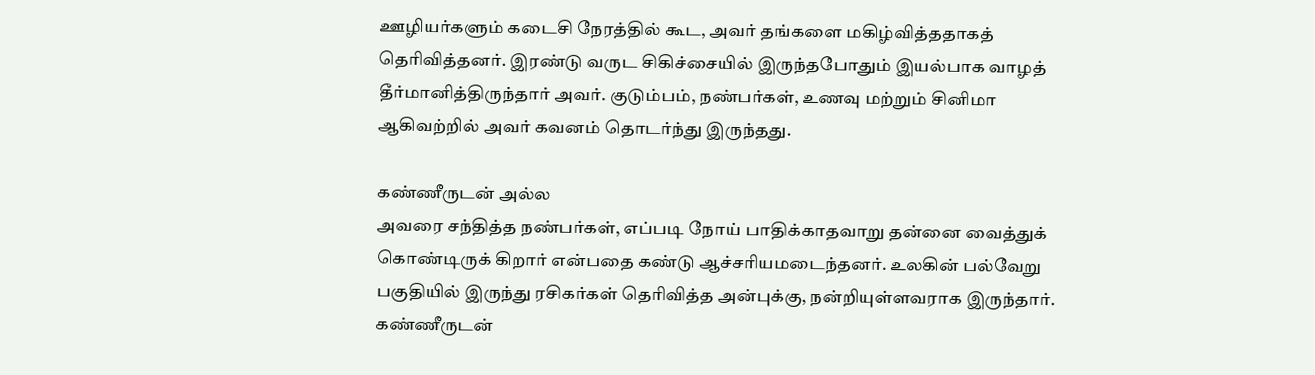ஊழியர்களும் கடைசி நேரத்தில் கூட, அவர் தங்களை மகிழ்வித்ததாகத் தெரிவித்தனர். இரண்டு வருட சிகிச்சையில் இருந்தபோதும் இயல்பாக வாழத் தீர்மானித்திருந்தார் அவர். குடும்பம், நண்பர்கள், உணவு மற்றும் சினிமா ஆகிவற்றில் அவர் கவனம் தொடர்ந்து இருந்தது.

கண்ணீருடன் அல்ல
அவரை சந்தித்த நண்பர்கள், எப்படி நோய் பாதிக்காதவாறு தன்னை வைத்துக் கொண்டிருக் கிறார் என்பதை கண்டு ஆச்சரியமடைந்தனர். உலகின் பல்வேறு பகுதியில் இருந்து ரசிகர்கள் தெரிவித்த அன்புக்கு, நன்றியுள்ளவராக இருந்தார். கண்ணீருடன்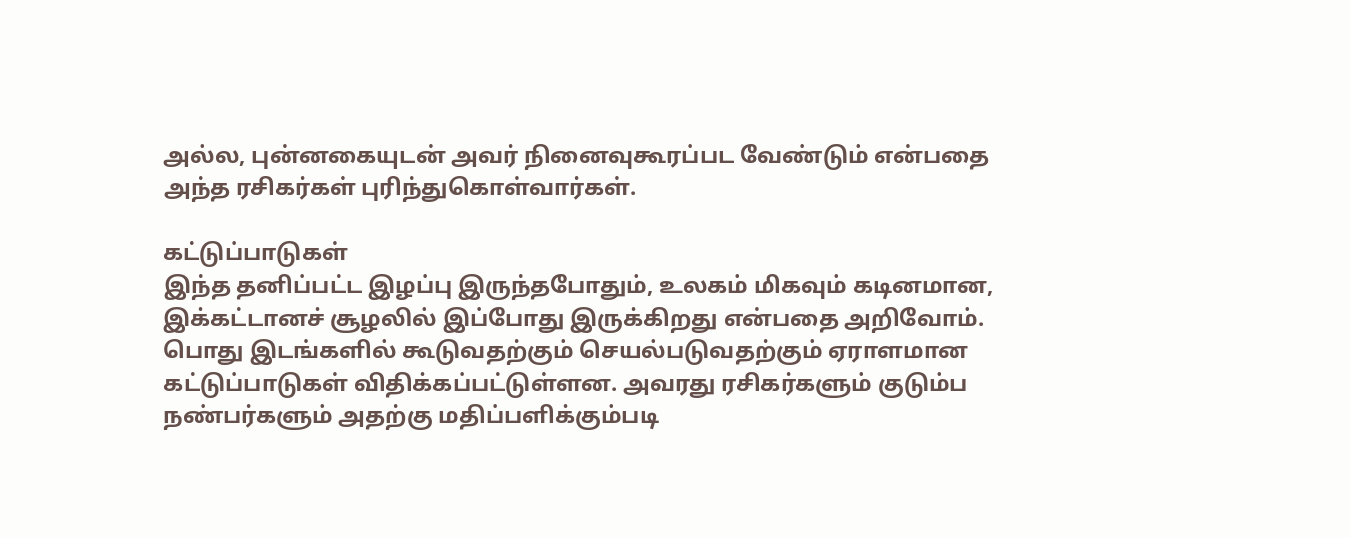அல்ல, புன்னகையுடன் அவர் நினைவுகூரப்பட வேண்டும் என்பதை அந்த ரசிகர்கள் புரிந்துகொள்வார்கள்.

கட்டுப்பாடுகள்
இந்த தனிப்பட்ட இழப்பு இருந்தபோதும், உலகம் மிகவும் கடினமான, இக்கட்டானச் சூழலில் இப்போது இருக்கிறது என்பதை அறிவோம். பொது இடங்களில் கூடுவதற்கும் செயல்படுவதற்கும் ஏராளமான கட்டுப்பாடுகள் விதிக்கப்பட்டுள்ளன. அவரது ரசிகர்களும் குடும்ப நண்பர்களும் அதற்கு மதிப்பளிக்கும்படி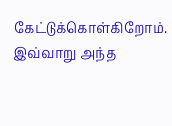கேட்டுக்கொள்கிறோம். இவ்வாறு அந்த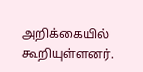அறிக்கையில் கூறியுள்ளனர்.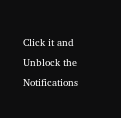Click it and Unblock the Notifications